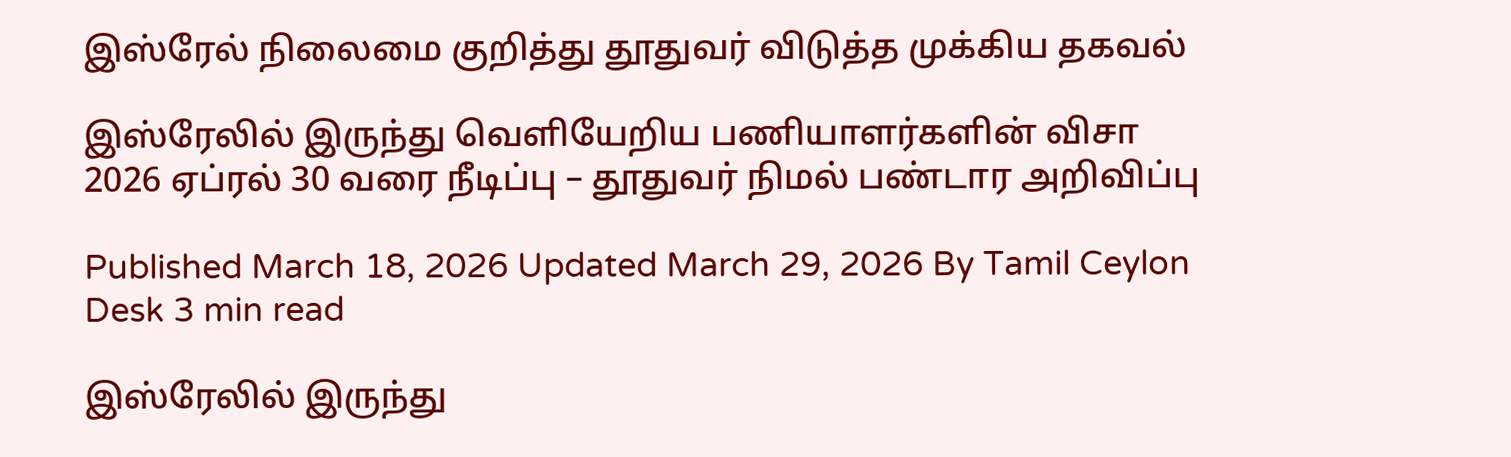இஸ்ரேல் நிலைமை குறித்து தூதுவர் விடுத்த முக்கிய தகவல்

இஸ்ரேலில் இருந்து வெளியேறிய பணியாளர்களின் விசா 2026 ஏப்ரல் 30 வரை நீடிப்பு – தூதுவர் நிமல் பண்டார அறிவிப்பு

Published March 18, 2026 Updated March 29, 2026 By Tamil Ceylon Desk 3 min read

இஸ்ரேலில் இருந்து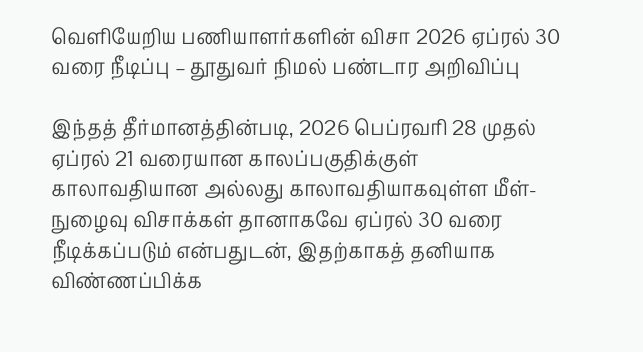வெளியேறிய பணியாளர்களின் விசா 2026 ஏப்ரல் 30 வரை நீடிப்பு – தூதுவர் நிமல் பண்டார அறிவிப்பு

இந்தத் தீர்மானத்தின்படி, 2026 பெப்ரவரி 28 முதல் ஏப்ரல் 21 வரையான காலப்பகுதிக்குள் காலாவதியான அல்லது காலாவதியாகவுள்ள மீள்-நுழைவு விசாக்கள் தானாகவே ஏப்ரல் 30 வரை நீடிக்கப்படும் என்பதுடன், இதற்காகத் தனியாக விண்ணப்பிக்க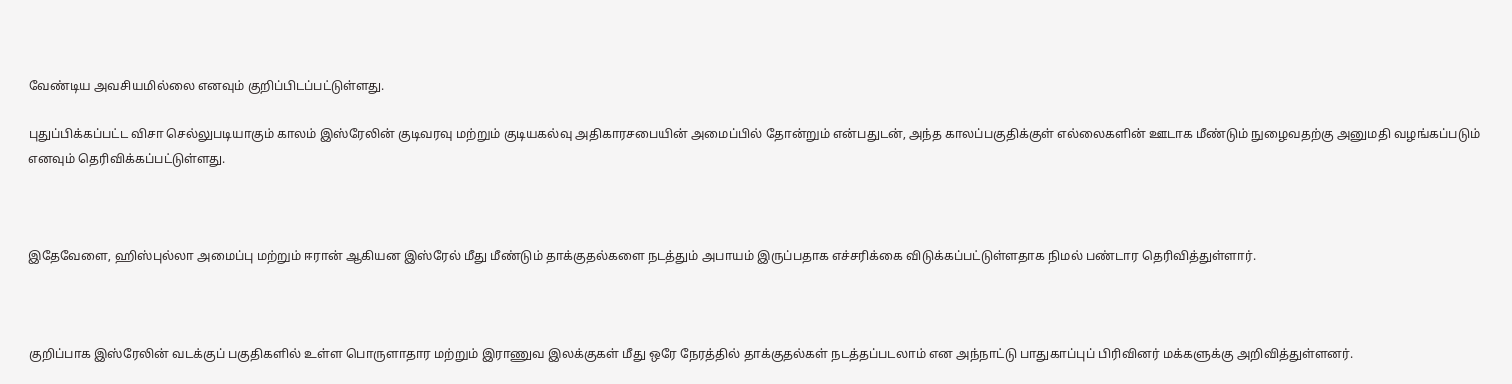வேண்டிய அவசியமில்லை எனவும் குறிப்பிடப்பட்டுள்ளது.

புதுப்பிக்கப்பட்ட விசா செல்லுபடியாகும் காலம் இஸ்ரேலின் குடிவரவு மற்றும் குடியகல்வு அதிகாரசபையின் அமைப்பில் தோன்றும் என்பதுடன், அந்த காலப்பகுதிக்குள் எல்லைகளின் ஊடாக மீண்டும் நுழைவதற்கு அனுமதி வழங்கப்படும் எனவும் தெரிவிக்கப்பட்டுள்ளது.



இதேவேளை, ஹிஸ்புல்லா அமைப்பு மற்றும் ஈரான் ஆகியன இஸ்ரேல் மீது மீண்டும் தாக்குதல்களை நடத்தும் அபாயம் இருப்பதாக எச்சரிக்கை விடுக்கப்பட்டுள்ளதாக நிமல் பண்டார தெரிவித்துள்ளார்.



குறிப்பாக இஸ்ரேலின் வடக்குப் பகுதிகளில் உள்ள பொருளாதார மற்றும் இராணுவ இலக்குகள் மீது ஒரே நேரத்தில் தாக்குதல்கள் நடத்தப்படலாம் என அந்நாட்டு பாதுகாப்புப் பிரிவினர் மக்களுக்கு அறிவித்துள்ளனர்.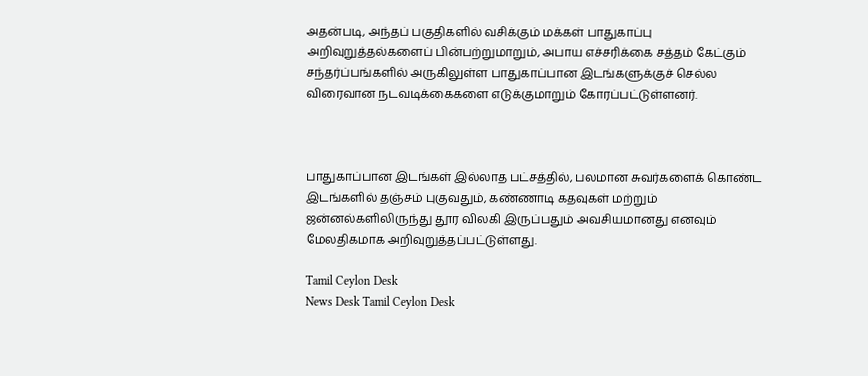அதன்படி, அந்தப் பகுதிகளில் வசிக்கும் மக்கள் பாதுகாப்பு அறிவுறுத்தல்களைப் பின்பற்றுமாறும், அபாய எச்சரிக்கை சத்தம் கேட்கும் சந்தர்ப்பங்களில் அருகிலுள்ள பாதுகாப்பான இடங்களுக்குச் செல்ல விரைவான நடவடிக்கைகளை எடுக்குமாறும் கோரப்பட்டுள்ளனர்.



பாதுகாப்பான இடங்கள் இல்லாத பட்சத்தில், பலமான சுவர்களைக் கொண்ட இடங்களில் தஞ்சம் புகுவதும், கண்ணாடி கதவுகள் மற்றும் ஜன்னல்களிலிருந்து தூர விலகி இருப்பதும் அவசியமானது எனவும் மேலதிகமாக அறிவுறுத்தப்பட்டுள்ளது.

Tamil Ceylon Desk
News Desk Tamil Ceylon Desk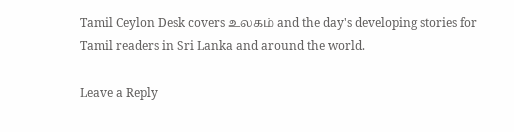Tamil Ceylon Desk covers உலகம் and the day's developing stories for Tamil readers in Sri Lanka and around the world.

Leave a Reply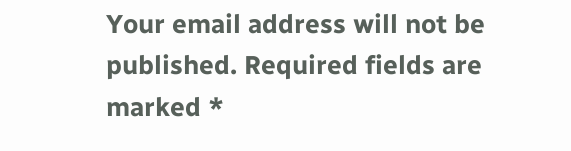Your email address will not be published. Required fields are marked *